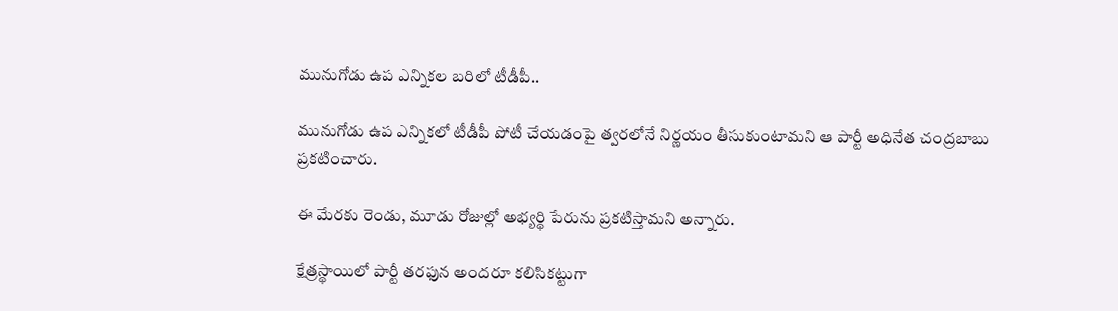మునుగోడు ఉప ఎన్నికల బరిలో టీడీపీ..

మునుగోడు ఉప ఎన్నికలో టీడీపీ పోటీ చేయడంపై త్వరలోనే నిర్ణయం తీసుకుంటామని ఆ పార్టీ అధినేత చంద్రబాబు ప్రకటించారు.

ఈ మేరకు రెండు, మూడు రోజుల్లో అభ్యర్థి పేరును ప్రకటిస్తామని అన్నారు.

క్షేత్రస్థాయిలో పార్టీ తరఫున అందరూ కలిసికట్టుగా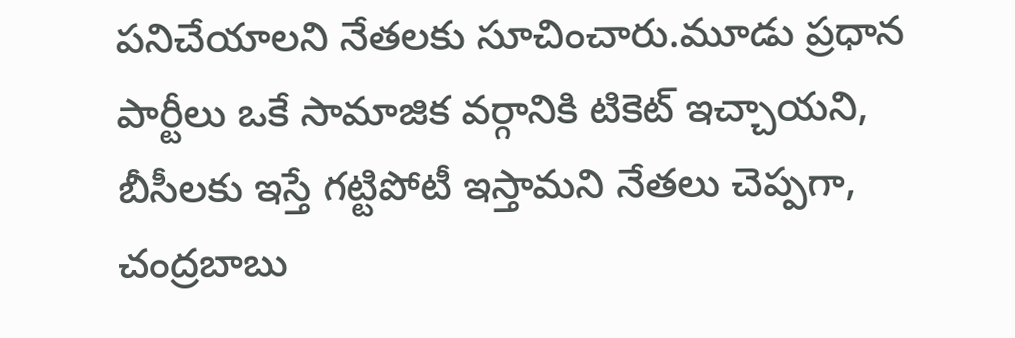పనిచేయాలని నేతలకు సూచించారు.మూడు ప్రధాన పార్టీలు ఒకే సామాజిక వర్గానికి టికెట్ ఇచ్చాయని, బీసీలకు ఇస్తే గట్టిపోటీ ఇస్తామని నేతలు చెప్పగా, చంద్రబాబు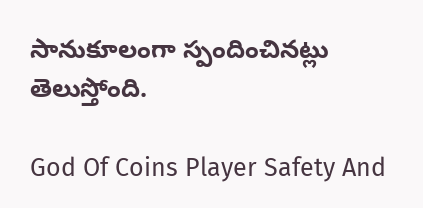సానుకూలంగా స్పందించినట్లు తెలుస్తోంది.

God Of Coins Player Safety And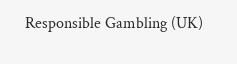Responsible Gambling (UK)